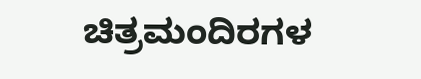ಚಿತ್ರಮಂದಿರಗಳ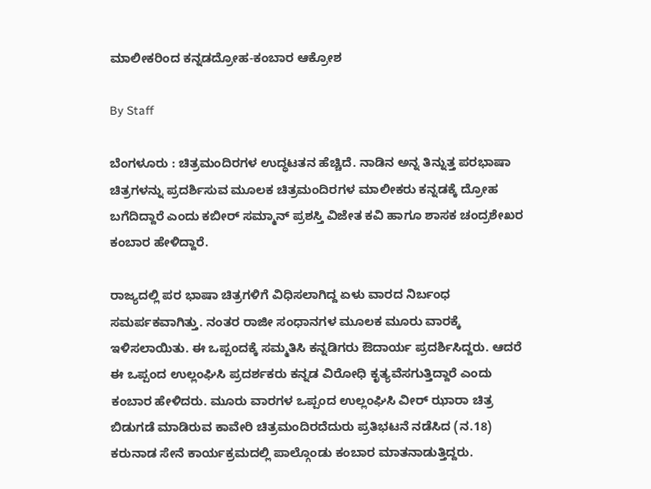ಮಾಲೀಕರಿಂದ ಕನ್ನಡದ್ರೋಹ-ಕಂಬಾರ ಆಕ್ರೋಶ

By Staff

ಬೆಂಗಳೂರು : ಚಿತ್ರಮಂದಿರಗಳ ಉದ್ಧಟತನ ಹೆಚ್ಚಿದೆ. ನಾಡಿನ ಅನ್ನ ತಿನ್ನುತ್ತ ಪರಭಾಷಾ ಚಿತ್ರಗಳನ್ನು ಪ್ರದರ್ಶಿಸುವ ಮೂಲಕ ಚಿತ್ರಮಂದಿರಗಳ ಮಾಲೀಕರು ಕನ್ನಡಕ್ಕೆ ದ್ರೋಹ ಬಗೆದಿದ್ದಾರೆ ಎಂದು ಕಬೀರ್‌ ಸಮ್ಮಾನ್‌ ಪ್ರಶಸ್ತಿ ವಿಜೇತ ಕವಿ ಹಾಗೂ ಶಾಸಕ ಚಂದ್ರಶೇಖರ ಕಂಬಾರ ಹೇಳಿದ್ದಾರೆ.

ರಾಜ್ಯದಲ್ಲಿ ಪರ ಭಾಷಾ ಚಿತ್ರಗಳಿಗೆ ವಿಧಿಸಲಾಗಿದ್ದ ಏಳು ವಾರದ ನಿರ್ಬಂಧ ಸಮರ್ಪಕವಾಗಿತ್ತು. ನಂತರ ರಾಜೀ ಸಂಧಾನಗಳ ಮೂಲಕ ಮೂರು ವಾರಕ್ಕೆ ಇಳಿಸಲಾಯಿತು. ಈ ಒಪ್ಪಂದಕ್ಕೆ ಸಮ್ಮತಿಸಿ ಕನ್ನಡಿಗರು ಔದಾರ್ಯ ಪ್ರದರ್ಶಿಸಿದ್ದರು. ಆದರೆ ಈ ಒಪ್ಪಂದ ಉಲ್ಲಂಘಿಸಿ ಪ್ರದರ್ಶಕರು ಕನ್ನಡ ವಿರೋಧಿ ಕೃತ್ಯವೆಸಗುತ್ತಿದ್ದಾರೆ ಎಂದು ಕಂಬಾರ ಹೇಳಿದರು. ಮೂರು ವಾರಗಳ ಒಪ್ಪಂದ ಉಲ್ಲಂಘಿಸಿ ವೀರ್‌ ಝಾರಾ ಚಿತ್ರ ಬಿಡುಗಡೆ ಮಾಡಿರುವ ಕಾವೇರಿ ಚಿತ್ರಮಂದಿರದೆದುರು ಪ್ರತಿಭಟನೆ ನಡೆಸಿದ (ನ.18) ಕರುನಾಡ ಸೇನೆ ಕಾರ್ಯಕ್ರಮದಲ್ಲಿ ಪಾಲ್ಗೊಂಡು ಕಂಬಾರ ಮಾತನಾಡುತ್ತಿದ್ದರು.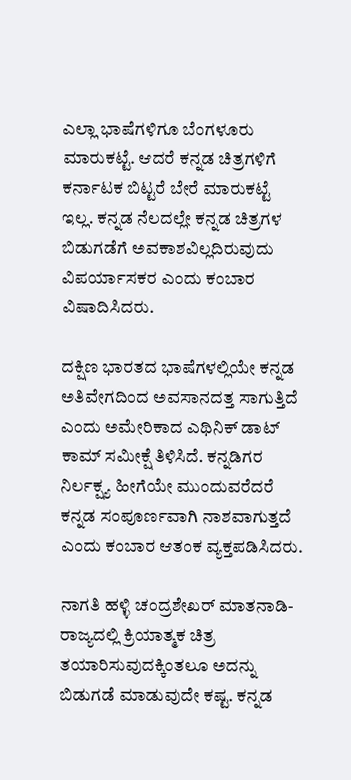ಎಲ್ಲಾ ಭಾಷೆಗಳಿಗೂ ಬೆಂಗಳೂರು ಮಾರುಕಟ್ಟೆ. ಆದರೆ ಕನ್ನಡ ಚಿತ್ರಗಳಿಗೆ ಕರ್ನಾಟಕ ಬಿಟ್ಟರೆ ಬೇರೆ ಮಾರುಕಟ್ಟೆ ಇಲ್ಲ. ಕನ್ನಡ ನೆಲದಲ್ಲೇ ಕನ್ನಡ ಚಿತ್ರಗಳ ಬಿಡುಗಡೆಗೆ ಅವಕಾಶವಿಲ್ಲದಿರುವುದು ವಿಪರ್ಯಾಸಕರ ಎಂದು ಕಂಬಾರ ವಿಷಾದಿಸಿದರು.

ದಕ್ಷಿಣ ಭಾರತದ ಭಾಷೆಗಳಲ್ಲಿಯೇ ಕನ್ನಡ ಅತಿವೇಗದಿಂದ ಅವಸಾನದತ್ತ ಸಾಗುತ್ತಿದೆ ಎಂದು ಅಮೇರಿಕಾದ ಎಥಿನಿಕ್‌ ಡಾಟ್‌ ಕಾಮ್‌ ಸಮೀಕ್ಷೆ ತಿಳಿಸಿದೆ. ಕನ್ನಡಿಗರ ನಿರ್ಲಕ್ಷ್ಯ ಹೀಗೆಯೇ ಮುಂದುವರೆದರೆ ಕನ್ನಡ ಸಂಪೂರ್ಣವಾಗಿ ನಾಶವಾಗುತ್ತದೆ ಎಂದು ಕಂಬಾರ ಆತಂಕ ವ್ಯಕ್ತಪಡಿಸಿದರು.

ನಾಗತಿ ಹಳ್ಳಿ ಚಂದ್ರಶೇಖರ್‌ ಮಾತನಾಡಿ- ರಾಜ್ಯದಲ್ಲಿ ಕ್ರಿಯಾತ್ಮಕ ಚಿತ್ರ ತಯಾರಿಸುವುದಕ್ಕಿಂತಲೂ ಅದನ್ನು ಬಿಡುಗಡೆ ಮಾಡುವುದೇ ಕಷ್ಟ. ಕನ್ನಡ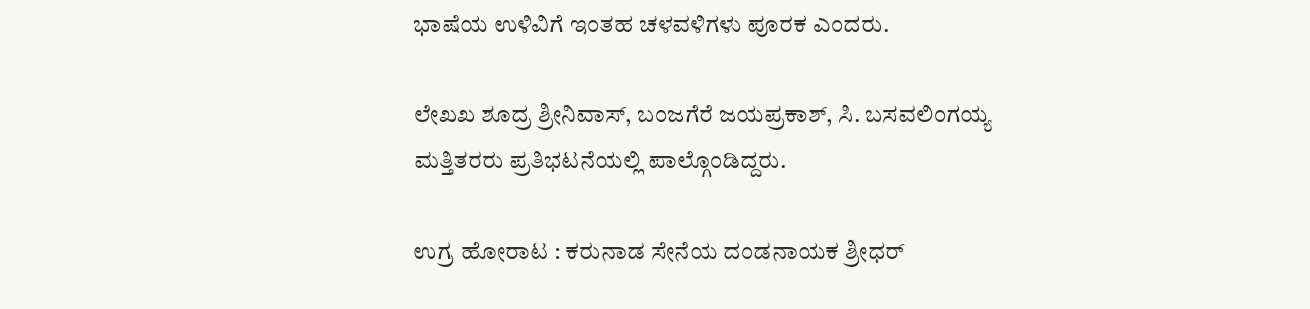ಭಾಷೆಯ ಉಳಿವಿಗೆ ಇಂತಹ ಚಳವಳಿಗಳು ಪೂರಕ ಎಂದರು.

ಲೇಖಖ ಶೂದ್ರ ಶ್ರೀನಿವಾಸ್‌, ಬಂಜಗೆರೆ ಜಯಪ್ರಕಾಶ್‌, ಸಿ. ಬಸವಲಿಂಗಯ್ಯ ಮತ್ತಿತರರು ಪ್ರತಿಭಟನೆಯಲ್ಲಿ ಪಾಲ್ಗೊಂಡಿದ್ದರು.

ಉಗ್ರ ಹೋರಾಟ : ಕರುನಾಡ ಸೇನೆಯ ದಂಡನಾಯಕ ಶ್ರೀಧರ್‌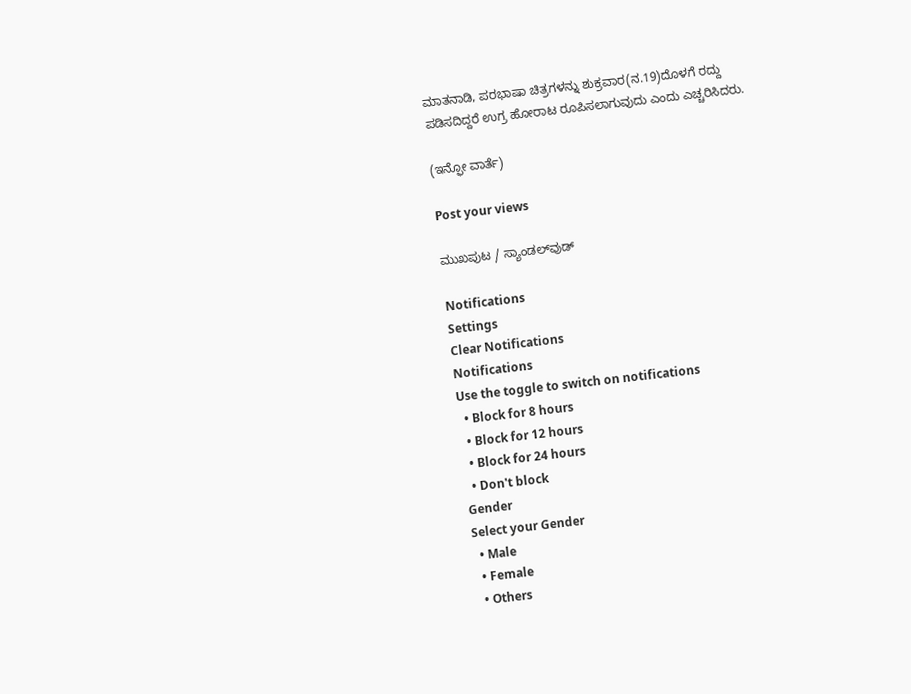ಮಾತನಾಡಿ, ಪರಭಾಷಾ ಚಿತ್ರಗಳನ್ನು ಶುಕ್ರವಾರ(ನ.19)ದೊಳಗೆ ರದ್ದು ಪಡಿಸದಿದ್ದರೆ ಉಗ್ರ ಹೋರಾಟ ರೂಪಿಸಲಾಗುವುದು ಎಂದು ಎಚ್ಚರಿಸಿದರು.

(ಇನ್ಫೋ ವಾರ್ತೆ)

Post your views

ಮುಖಪುಟ / ಸ್ಯಾಂಡಲ್‌ವುಡ್‌

Notifications
Settings
Clear Notifications
Notifications
Use the toggle to switch on notifications
  • Block for 8 hours
  • Block for 12 hours
  • Block for 24 hours
  • Don't block
Gender
Select your Gender
  • Male
  • Female
  • Others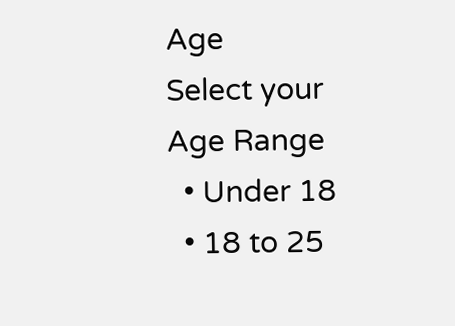Age
Select your Age Range
  • Under 18
  • 18 to 25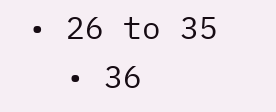• 26 to 35
  • 36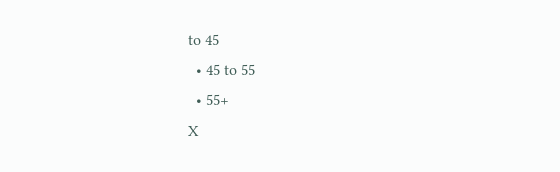to 45
  • 45 to 55
  • 55+
X